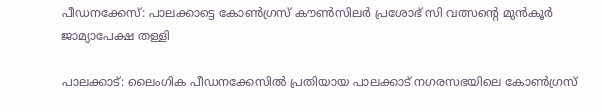പീഡനക്കേസ്: പാലക്കാട്ടെ കോൺഗ്രസ് കൗൺസിലർ പ്രശോഭ് സി വത്സന്റെ മുൻകൂർ ജാമ്യാപേക്ഷ തള്ളി

പാലക്കാട്: ലൈംഗിക പീഡനക്കേസിൽ പ്രതിയായ പാലക്കാട് നഗരസഭയിലെ കോൺഗ്രസ്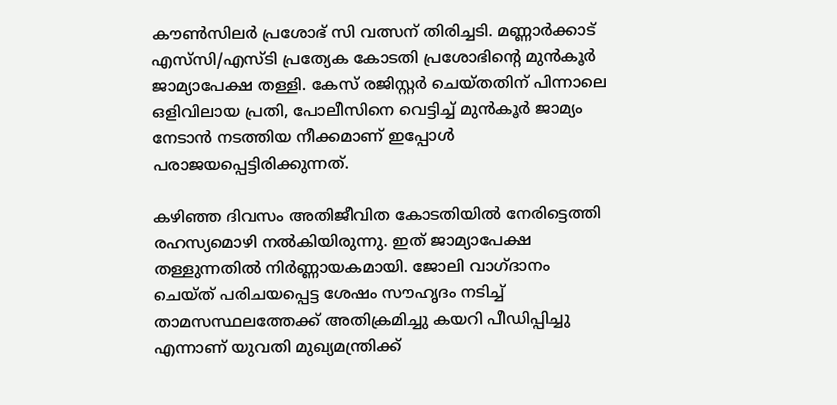കൗൺസിലർ പ്രശോഭ് സി വത്സന് തിരിച്ചടി. മണ്ണാർക്കാട് എസ്‌സി/എസ്ടി പ്രത്യേക കോടതി പ്രശോഭിന്റെ മുൻകൂർ ജാമ്യാപേക്ഷ തള്ളി. കേസ് രജിസ്റ്റർ ചെയ്തതിന് പിന്നാലെ ഒളിവിലായ പ്രതി, പോലീസിനെ വെട്ടിച്ച് മുൻകൂർ ജാമ്യം നേടാൻ നടത്തിയ നീക്കമാണ് ഇപ്പോൾ പരാജയപ്പെട്ടിരിക്കുന്നത്.

കഴിഞ്ഞ ദിവസം അതിജീവിത കോടതിയിൽ നേരിട്ടെത്തി രഹസ്യമൊഴി നൽകിയിരുന്നു. ഇത് ജാമ്യാപേക്ഷ തള്ളുന്നതിൽ നിർണ്ണായകമായി. ജോലി വാഗ്ദാനം ചെയ്ത് പരിചയപ്പെട്ട ശേഷം സൗഹൃദം നടിച്ച് താമസസ്ഥലത്തേക്ക് അതിക്രമിച്ചു കയറി പീഡിപ്പിച്ചു എന്നാണ് യുവതി മുഖ്യമന്ത്രിക്ക്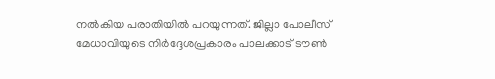നൽകിയ പരാതിയിൽ പറയുന്നത്. ജില്ലാ പോലീസ് മേധാവിയുടെ നിർദ്ദേശപ്രകാരം പാലക്കാട് ടൗൺ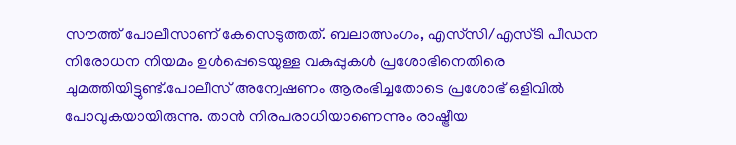സൗത്ത് പോലീസാണ് കേസെടുത്തത്. ബലാത്സംഗം, എസ്‌സി/എസ്ടി പീഡന നിരോധന നിയമം ഉൾപ്പെടെയുള്ള വകുപ്പുകൾ പ്രശോഭിനെതിരെ ചുമത്തിയിട്ടുണ്ട്.പോലീസ് അന്വേഷണം ആരംഭിച്ചതോടെ പ്രശോഭ് ഒളിവിൽ പോവുകയായിരുന്നു. താൻ നിരപരാധിയാണെന്നും രാഷ്ട്രീയ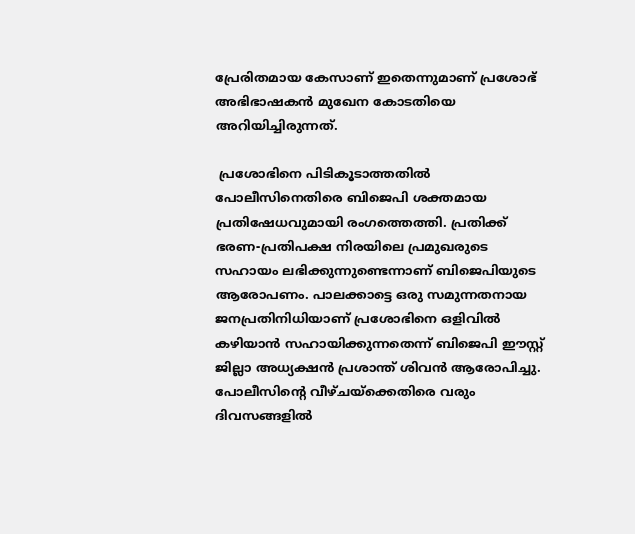പ്രേരിതമായ കേസാണ് ഇതെന്നുമാണ് പ്രശോഭ് അഭിഭാഷകൻ മുഖേന കോടതിയെ അറിയിച്ചിരുന്നത്.

 പ്രശോഭിനെ പിടികൂടാത്തതിൽ പോലീസിനെതിരെ ബിജെപി ശക്തമായ പ്രതിഷേധവുമായി രംഗത്തെത്തി. പ്രതിക്ക് ഭരണ-പ്രതിപക്ഷ നിരയിലെ പ്രമുഖരുടെ സഹായം ലഭിക്കുന്നുണ്ടെന്നാണ് ബിജെപിയുടെ ആരോപണം. പാലക്കാട്ടെ ഒരു സമുന്നതനായ ജനപ്രതിനിധിയാണ് പ്രശോഭിനെ ഒളിവിൽ കഴിയാൻ സഹായിക്കുന്നതെന്ന് ബിജെപി ഈസ്റ്റ് ജില്ലാ അധ്യക്ഷൻ പ്രശാന്ത് ശിവൻ ആരോപിച്ചു. പോലീസിന്റെ വീഴ്ചയ്‌ക്കെതിരെ വരും ദിവസങ്ങളിൽ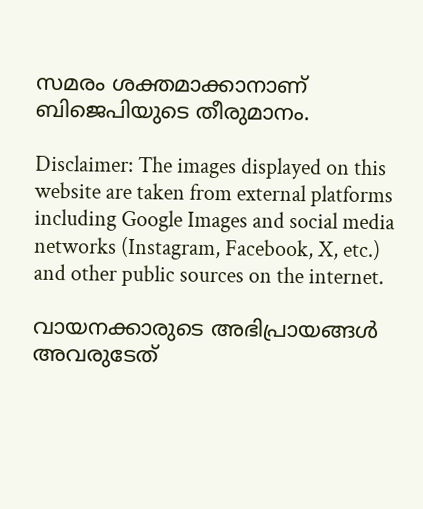സമരം ശക്തമാക്കാനാണ് ബിജെപിയുടെ തീരുമാനം.

Disclaimer: The images displayed on this website are taken from external platforms including Google Images and social media networks (Instagram, Facebook, X, etc.) and other public sources on the internet.

വായനക്കാരുടെ അഭിപ്രായങ്ങള്‍ അവരുടേത്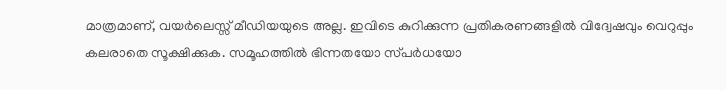മാത്രമാണ്, വയർലെസ്സ് മീഡിയയുടെ അല്ല. ഇവിടെ കുറിക്കുന്ന പ്രതികരണങ്ങളിൽ വിദ്വേഷവും വെറുപ്പും കലരാതെ സൂക്ഷിക്കുക. സമൂഹത്തിൽ ഭിന്നതയോ സ്‌പർധയോ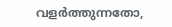വളർത്തുന്നതോ,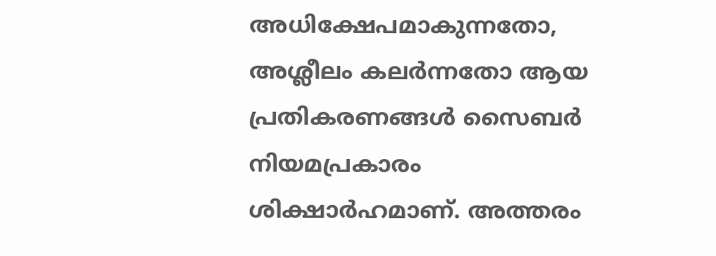അധിക്ഷേപമാകുന്നതോ, അശ്ലീലം കലർന്നതോ ആയ പ്രതികരണങ്ങൾ സൈബർ നിയമപ്രകാരം ശിക്ഷാർഹമാണ്. അത്തരം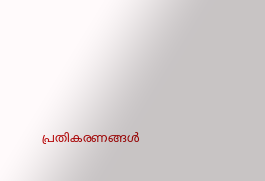പ്രതികരണങ്ങൾ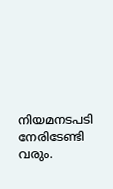നിയമനടപടി നേരിടേണ്ടി വരും.